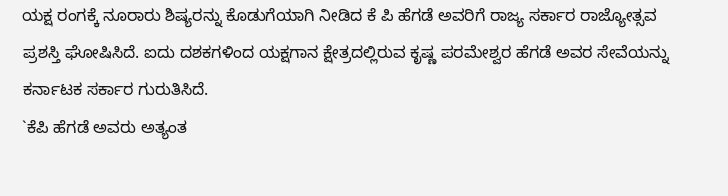ಯಕ್ಷ ರಂಗಕ್ಕೆ ನೂರಾರು ಶಿಷ್ಯರನ್ನು ಕೊಡುಗೆಯಾಗಿ ನೀಡಿದ ಕೆ ಪಿ ಹೆಗಡೆ ಅವರಿಗೆ ರಾಜ್ಯ ಸರ್ಕಾರ ರಾಜ್ಯೋತ್ಸವ ಪ್ರಶಸ್ತಿ ಘೋಷಿಸಿದೆ. ಐದು ದಶಕಗಳಿಂದ ಯಕ್ಷಗಾನ ಕ್ಷೇತ್ರದಲ್ಲಿರುವ ಕೃಷ್ಣ ಪರಮೇಶ್ವರ ಹೆಗಡೆ ಅವರ ಸೇವೆಯನ್ನು ಕರ್ನಾಟಕ ಸರ್ಕಾರ ಗುರುತಿಸಿದೆ.
`ಕೆಪಿ ಹೆಗಡೆ ಅವರು ಅತ್ಯಂತ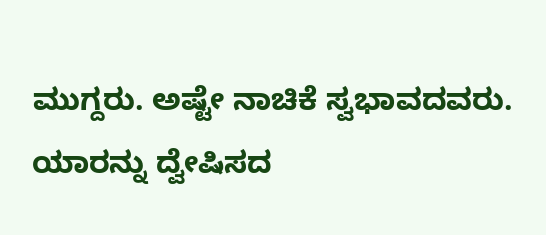ಮುಗ್ದರು. ಅಷ್ಟೇ ನಾಚಿಕೆ ಸ್ವಭಾವದವರು. ಯಾರನ್ನು ದ್ವೇಷಿಸದ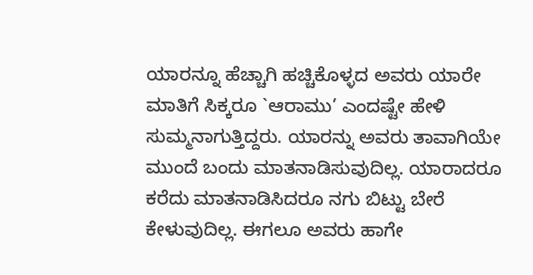ಯಾರನ್ನೂ ಹೆಚ್ಚಾಗಿ ಹಚ್ಚಿಕೊಳ್ಳದ ಅವರು ಯಾರೇ ಮಾತಿಗೆ ಸಿಕ್ಕರೂ `ಆರಾಮು’ ಎಂದಷ್ಟೇ ಹೇಳಿ ಸುಮ್ಮನಾಗುತ್ತಿದ್ದರು. ಯಾರನ್ನು ಅವರು ತಾವಾಗಿಯೇ ಮುಂದೆ ಬಂದು ಮಾತನಾಡಿಸುವುದಿಲ್ಲ. ಯಾರಾದರೂ ಕರೆದು ಮಾತನಾಡಿಸಿದರೂ ನಗು ಬಿಟ್ಟು ಬೇರೆ ಕೇಳುವುದಿಲ್ಲ. ಈಗಲೂ ಅವರು ಹಾಗೇ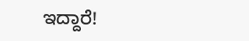ಇದ್ದಾರೆ!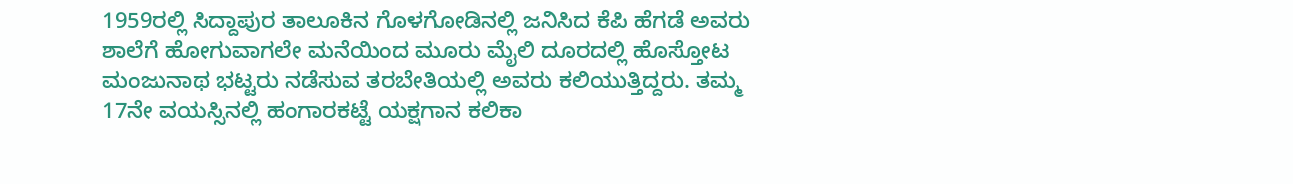1959ರಲ್ಲಿ ಸಿದ್ದಾಪುರ ತಾಲೂಕಿನ ಗೊಳಗೋಡಿನಲ್ಲಿ ಜನಿಸಿದ ಕೆಪಿ ಹೆಗಡೆ ಅವರು ಶಾಲೆಗೆ ಹೋಗುವಾಗಲೇ ಮನೆಯಿಂದ ಮೂರು ಮೈಲಿ ದೂರದಲ್ಲಿ ಹೊಸ್ತೋಟ ಮಂಜುನಾಥ ಭಟ್ಟರು ನಡೆಸುವ ತರಬೇತಿಯಲ್ಲಿ ಅವರು ಕಲಿಯುತ್ತಿದ್ದರು. ತಮ್ಮ 17ನೇ ವಯಸ್ಸಿನಲ್ಲಿ ಹಂಗಾರಕಟ್ಟೆ ಯಕ್ಷಗಾನ ಕಲಿಕಾ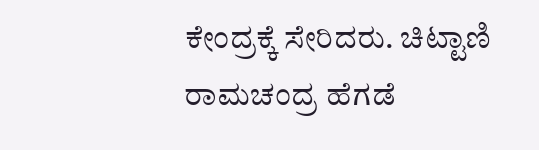ಕೇಂದ್ರಕ್ಕೆ ಸೇರಿದರು. ಚಿಟ್ಟಾಣಿ ರಾಮಚಂದ್ರ ಹೆಗಡೆ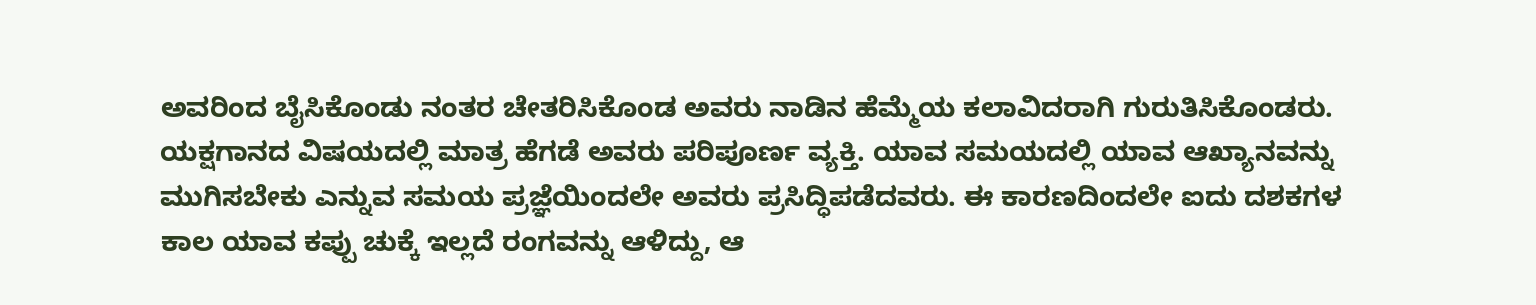ಅವರಿಂದ ಬೈಸಿಕೊಂಡು ನಂತರ ಚೇತರಿಸಿಕೊಂಡ ಅವರು ನಾಡಿನ ಹೆಮ್ಮೆಯ ಕಲಾವಿದರಾಗಿ ಗುರುತಿಸಿಕೊಂಡರು.
ಯಕ್ಷಗಾನದ ವಿಷಯದಲ್ಲಿ ಮಾತ್ರ ಹೆಗಡೆ ಅವರು ಪರಿಪೂರ್ಣ ವ್ಯಕ್ತಿ. ಯಾವ ಸಮಯದಲ್ಲಿ ಯಾವ ಆಖ್ಯಾನವನ್ನು ಮುಗಿಸಬೇಕು ಎನ್ನುವ ಸಮಯ ಪ್ರಜ್ಞೆಯಿಂದಲೇ ಅವರು ಪ್ರಸಿದ್ಧಿಪಡೆದವರು. ಈ ಕಾರಣದಿಂದಲೇ ಐದು ದಶಕಗಳ ಕಾಲ ಯಾವ ಕಪ್ಪು ಚುಕ್ಕೆ ಇಲ್ಲದೆ ರಂಗವನ್ನು ಆಳಿದ್ದು, ಆ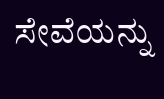ಸೇವೆಯನ್ನು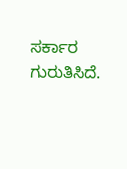ಸರ್ಕಾರ ಗುರುತಿಸಿದೆ.